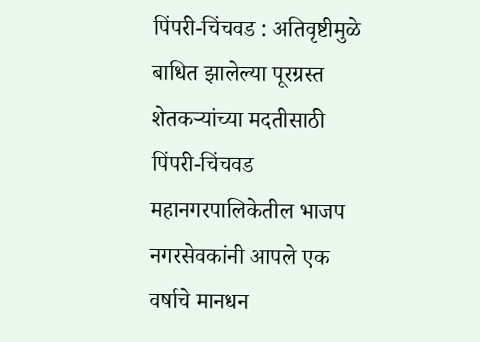पिंपरी-चिंचवड : अतिवृष्टीमुळे बाधित झालेल्या पूरग्रस्त शेतकऱ्यांच्या मदतीसाठी पिंपरी-चिंचवड महानगरपालिकेतील भाजप नगरसेवकांनी आपले एक वर्षाचे मानधन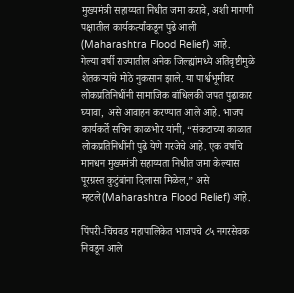मुख्यमंत्री सहाय्यता निधीत जमा करावे, अशी मागणी पक्षातील कार्यकर्त्यांकडून पुढे आली (Maharashtra Flood Relief) आहे.
गेल्या वर्षी राज्यातील अनेक जिल्ह्यांमध्ये अतिवृष्टीमुळे शेतकऱ्यांचे मोठे नुकसान झाले. या पार्श्वभूमीवर लोकप्रतिनिधींनी सामाजिक बांधिलकी जपत पुढाकार घ्यावा, असे आवाहन करण्यात आले आहे. भाजप कार्यकर्ते सचिन काळभोर यांनी, “संकटाच्या काळात लोकप्रतिनिधींनी पुढे येणे गरजेचे आहे. एक वर्षाचे मानधन मुख्यमंत्री सहाय्यता निधीत जमा केल्यास पूरग्रस्त कुटुंबांना दिलासा मिळेल,” असे म्हटले(Maharashtra Flood Relief) आहे.

पिंपरी-चिंचवड महापालिकेत भाजपचे ८५ नगरसेवक निवडून आले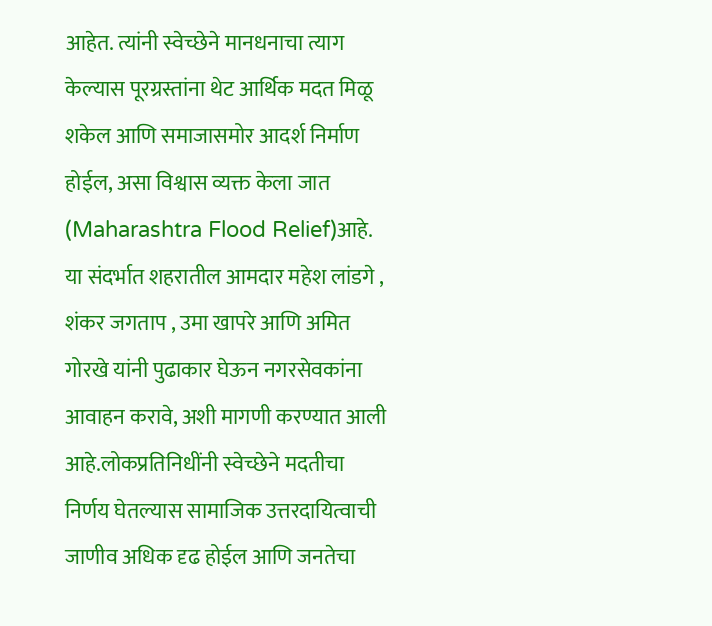आहेत. त्यांनी स्वेच्छेने मानधनाचा त्याग केल्यास पूरग्रस्तांना थेट आर्थिक मदत मिळू शकेल आणि समाजासमोर आदर्श निर्माण होईल, असा विश्वास व्यक्त केला जात (Maharashtra Flood Relief)आहे.
या संदर्भात शहरातील आमदार महेश लांडगे , शंकर जगताप , उमा खापरे आणि अमित गोरखे यांनी पुढाकार घेऊन नगरसेवकांना आवाहन करावे, अशी मागणी करण्यात आली आहे.लोकप्रतिनिधींनी स्वेच्छेने मदतीचा निर्णय घेतल्यास सामाजिक उत्तरदायित्वाची जाणीव अधिक दृढ होईल आणि जनतेचा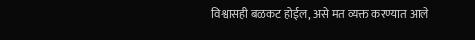विश्वासही बळकट होईल, असे मत व्यक्त करण्यात आले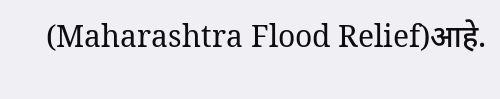(Maharashtra Flood Relief)आहे.